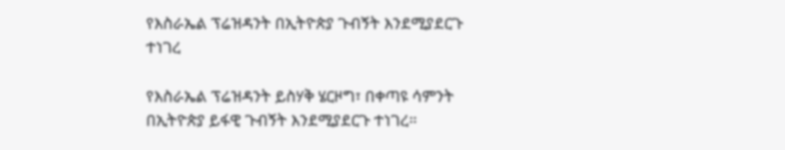የእስራኤል ፕሬዝዳንት በኢትዮጵያ ጉብኝት እንደሚያደርጉ ተነገረ

የእስራኤል ፕሬዝዳንት ይስሃቅ ሄርዞግ፣ በቀጣዩ ሳምንት በኢትዮጵያ ይፋዊ ጉብኝት እንደሚያደርጉ ተነገረ።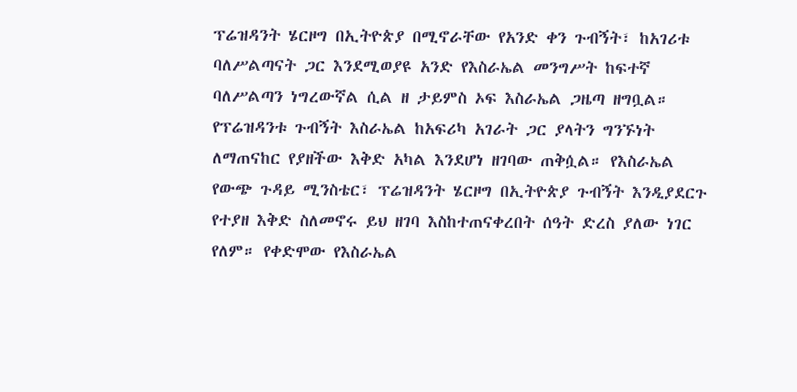ፕሬዝዳንት ሄርዞግ በኢትዮጵያ በሚኖራቸው የአንድ ቀን ጉብኝት፣ ከአገሪቱ ባለሥልጣናት ጋር እንደሚወያዩ አንድ የእስራኤል መንግሥት ከፍተኛ ባለሥልጣን ነግረውኛል ሲል ዘ ታይምስ ኦፍ እስራኤል ጋዜጣ ዘግቧል። የፕሬዝዳንቱ ጉብኝት እስራኤል ከአፍሪካ አገራት ጋር ያላትን ግንኙነት ለማጠናከር የያዘችው እቅድ አካል እንደሆነ ዘገባው ጠቅሷል። የእስራኤል የውጭ ጉዳይ ሚንስቴር፣ ፕሬዝዳንት ሄርዞግ በኢትዮጵያ ጉብኝት እንዲያደርጉ የተያዘ እቅድ ስለመኖሩ ይህ ዘገባ እስከተጠናቀረበት ሰዓት ድረስ ያለው ነገር የለም። የቀድሞው የእስራኤል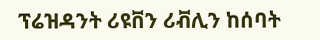ፕሬዝዳንት ሪዩቨን ሪቭሊን ከሰባት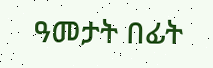ዓመታት በፊት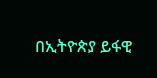በኢትዮጵያ ይፋዊ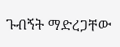ጉብኝት ማድረጋቸው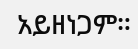አይዘነጋም።